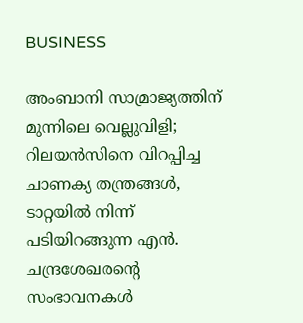BUSINESS

അംബാനി സാമ്രാജ്യത്തിന് മുന്നിലെ വെല്ലുവിളി; റിലയൻസിനെ വിറപ്പിച്ച ചാണക്യ തന്ത്രങ്ങൾ, ടാറ്റയിൽ നിന്ന് പടിയിറങ്ങുന്ന എൻ. ചന്ദ്രശേഖരന്റെ സംഭാവനകൾ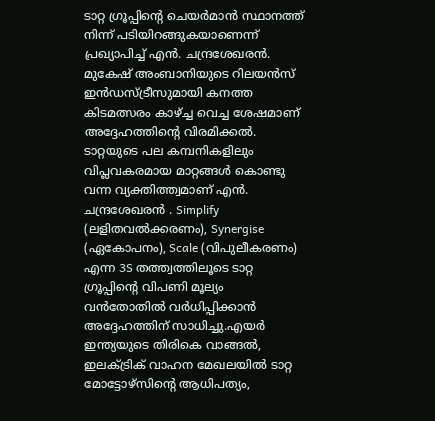ടാറ്റ ഗ്രൂപ്പിന്റെ ചെയർമാൻ സ്ഥാനത്ത് നിന്ന് പടിയിറങ്ങുകയാണെന്ന് പ്രഖ്യാപിച്ച് എൻ. ചന്ദ്രശേഖരൻ. മുകേഷ് അംബാനിയുടെ റിലയൻസ് ഇൻഡസ്ട്രീസുമായി കനത്ത കിടമത്സരം കാഴ്ച്ച വെച്ച ശേഷമാണ് അദ്ദേഹത്തിന്റെ വിരമിക്കൽ. ടാറ്റയുടെ പല കമ്പനികളിലും വിപ്ലവകരമായ മാറ്റങ്ങൾ കൊണ്ടു വന്ന വ്യക്തിത്ത്വമാണ് എൻ. ചന്ദ്രശേഖരൻ . Simplify (ലളിതവൽക്കരണം), Synergise (ഏകോപനം), Scale (വിപുലീകരണം) എന്ന 3S തത്ത്വത്തിലൂടെ ടാറ്റ ഗ്രൂപ്പിൻ്റെ വിപണി മൂല്യം വൻതോതിൽ വർധിപ്പിക്കാൻ അദ്ദേഹത്തിന് സാധിച്ചു.എയർ ഇന്ത്യയുടെ തിരികെ വാങ്ങൽ, ഇലക്ട്രിക് വാഹന മേഖലയിൽ ടാറ്റ മോട്ടോഴ്‌സിൻ്റെ ആധിപത്യം,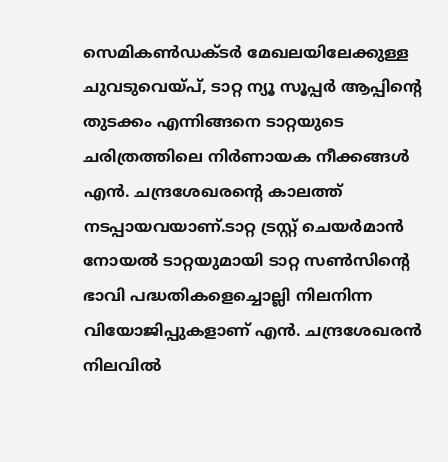സെമികൺഡക്ടർ മേഖലയിലേക്കുള്ള ചുവടുവെയ്പ്, ടാറ്റ ന്യൂ സൂപ്പർ ആപ്പിൻ്റെ തുടക്കം എന്നിങ്ങനെ ടാറ്റയുടെ ചരിത്രത്തിലെ നിർണായക നീക്കങ്ങൾ എൻ. ചന്ദ്രശേഖരന്റെ കാലത്ത് നടപ്പായവയാണ്.ടാറ്റ ട്രസ്റ്റ് ചെയർമാൻ നോയൽ ടാറ്റയുമായി ടാറ്റ സൺസിൻ്റെ ഭാവി പദ്ധതികളെച്ചൊല്ലി നിലനിന്ന വിയോജിപ്പുകളാണ് എൻ. ചന്ദ്രശേഖരൻ നിലവിൽ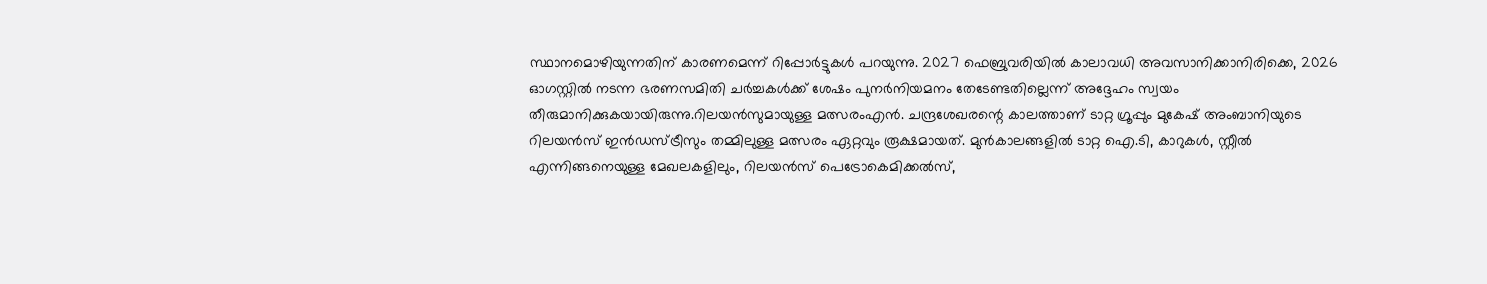സ്ഥാനമൊഴിയുന്നതിന് കാരണമെന്ന് റിപ്പോർട്ടുകൾ പറയുന്നു. 2027 ഫെബ്രുവരിയിൽ കാലാവധി അവസാനിക്കാനിരിക്കെ, 2026 ഓഗസ്റ്റിൽ നടന്ന ഭരണസമിതി ചർച്ചകൾക്ക് ശേഷം പുനർനിയമനം തേടേണ്ടതില്ലെന്ന് അദ്ദേഹം സ്വയം തീരുമാനിക്കുകയായിരുന്നു.റിലയൻസുമായുള്ള മത്സരംഎൻ. ചന്ദ്രശേഖരന്റെ കാലത്താണ് ടാറ്റ ഗ്രൂപ്പും മുകേഷ് അംബാനിയുടെ റിലയൻസ് ഇൻഡസ്ട്രീസും തമ്മിലുള്ള മത്സരം ഏറ്റവും രൂക്ഷമായത്. മുൻകാലങ്ങളിൽ ടാറ്റ ഐ.ടി, കാറുകൾ, സ്റ്റീൽ എന്നിങ്ങനെയുള്ള മേഖലകളിലും, റിലയൻസ് പെട്രോകെമിക്കൽസ്,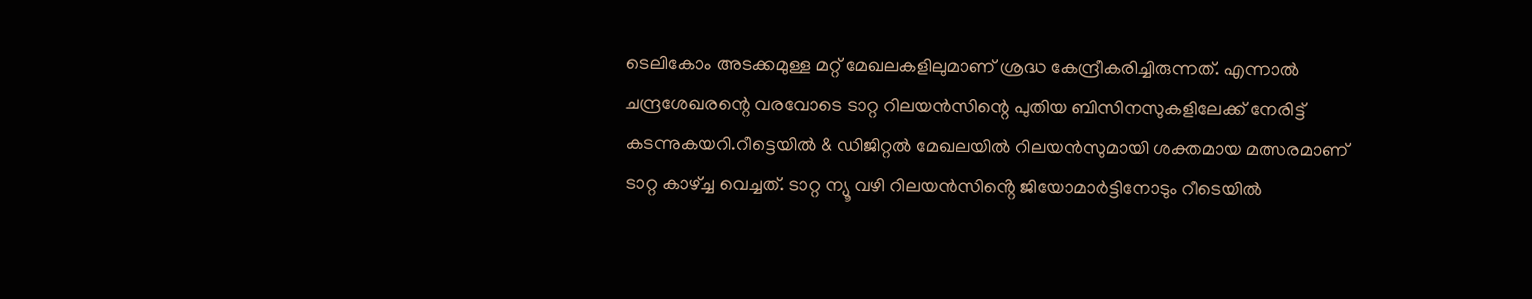ടെലികോം അടക്കമുള്ള മറ്റ് മേഖലകളിലുമാണ് ശ്രദ്ധ കേന്ദ്രീകരിച്ചിരുന്നത്. എന്നാൽ ചന്ദ്രശേഖരന്റെ വരവോടെ ടാറ്റ റിലയൻസിന്റെ പുതിയ ബിസിനസുകളിലേക്ക് നേരിട്ട് കടന്നുകയറി.റീട്ടെയിൽ & ഡിജിറ്റൽ മേഖലയിൽ റിലയൻസുമായി ശക്തമായ മത്സരമാണ് ടാറ്റ കാഴ്ച്ച വെച്ചത്. ടാറ്റ ന്യൂ വഴി റിലയൻസിൻ്റെ ജിയോമാർട്ടിനോടും റീടെയിൽ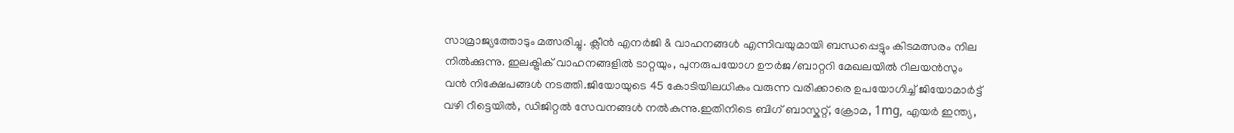സാമ്രാജ്യത്തോടും മത്സരിച്ചു. ക്ലീൻ എനർജി & വാഹനങ്ങൾ എന്നിവയുമായി ബന്ധപ്പെട്ടും കിടമത്സരം നില നിൽക്കുന്നു. ഇലക്ട്രിക് വാഹനങ്ങളിൽ ടാറ്റയും, പുനരുപയോഗ ഊർജ/ബാറ്ററി മേഖലയിൽ റിലയൻസും വൻ നിക്ഷേപങ്ങൾ നടത്തി.ജിയോയുടെ 45 കോടിയിലധികം വരുന്ന വരിക്കാരെ ഉപയോഗിച്ച് ജിയോമാർട്ട് വഴി റീട്ടെയിൽ, ഡിജിറ്റൽ സേവനങ്ങൾ നൽകുന്നു.ഇതിനിടെ ബിഗ് ബാസ്കറ്റ്, ക്രോമ, 1mg, എയർ ഇന്ത്യ,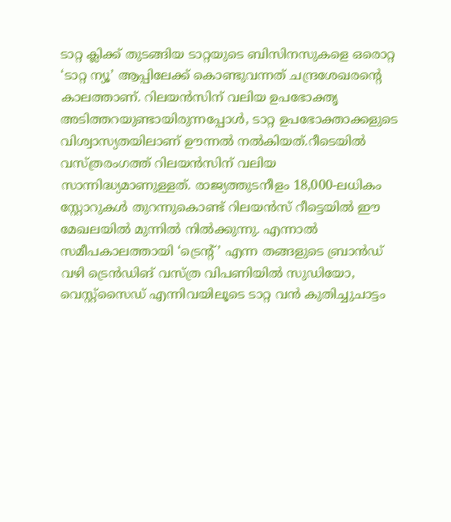ടാറ്റ ക്ലിക്ക് തുടങ്ങിയ ടാറ്റയുടെ ബിസിനസുകളെ ഒരൊറ്റ ‘ടാറ്റ ന്യൂ’ ആപ്പിലേക്ക് കൊണ്ടുവന്നത് ചന്ദ്രശേഖരന്റെ കാലത്താണ്. റിലയൻസിന് വലിയ ഉപഭോക്തൃ അടിത്തറയുണ്ടായിരുന്നപ്പോൾ, ടാറ്റ ഉപഭോക്താക്കളുടെ വിശ്വാസ്യതയിലാണ് ഊന്നൽ നൽകിയത്.റീടെയിൽ വസ്ത്രരംഗത്ത് റിലയൻസിന് വലിയ സാന്നിദ്ധ്യമാണുള്ളത്. രാജ്യത്തുടനീളം 18,000-ലധികം സ്റ്റോറുകൾ തുറന്നുകൊണ്ട് റിലയൻസ് റീട്ടെയിൽ ഈ മേഖലയിൽ മുന്നിൽ നിൽക്കുന്നു. എന്നാൽ സമീപകാലത്തായി ‘ട്രെന്റ്’ എന്ന തങ്ങളുടെ ബ്രാൻഡ് വഴി ട്രെൻഡിങ് വസ്ത്ര വിപണിയിൽ സുഡിയോ, വെസ്റ്റ്സൈഡ് എന്നിവയിലൂടെ ടാറ്റ വൻ കുതിച്ചുചാട്ടം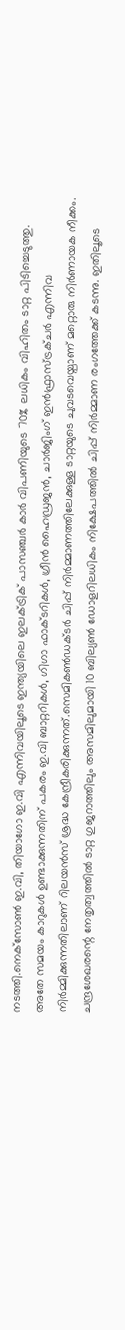നടത്തി.നെക്‌സോൺ ഇ.വി, തിയാഗോ ഇ.വി എന്നിവയിലൂടെ ഇന്ത്യയിലെ ഇലക്ട്രിക് പാസഞ്ചർ കാർ വിപണിയുടെ 70% ലധികം വിഹിതം ടാറ്റ പിടിച്ചെടുത്തു. അതേ സമയം കാറുകൾ ഉണ്ടാക്കുന്നതിന് പകരം ഇ.വി ബാറ്ററികൾ, ഗിഗാ ഫാക്ടറികൾ, ഗ്രീൻ ഹൈഡ്രജൻ, ചാർജിംഗ് ഇൻഫ്രാസ്ട്രക്ചർ എന്നിവ നിർമ്മിക്കുന്നതിലാണ് റിലയൻസ് ശ്രദ്ധ കേന്ദ്രീകരിക്കുന്നത്.സെമികൺഡക്ടർ ചിപ്പ് നിർമ്മാണത്തിലേക്കുള്ള ടാറ്റയുടെ ചുവടവെയ്പാണ് മറ്റൊരു നിർണായക നീക്കം. ചന്ദ്രശേഖരന്റെ നേതൃത്വത്തിൽ ടാറ്റ ഗുജറാത്തിലും അസമിലുമായി 10 ബില്യൺ ഡോളറിലധികം നിക്ഷേപത്തിൽ ചിപ്പ് നിർമ്മാണ രംഗത്തേക്ക് കടന്നു. ഇതിലൂടെ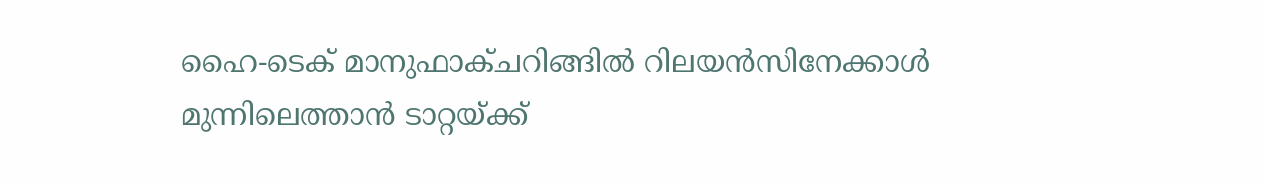ഹൈ-ടെക് മാനുഫാക്ചറിങ്ങിൽ റിലയൻസിനേക്കാൾ മുന്നിലെത്താൻ ടാറ്റയ്ക്ക്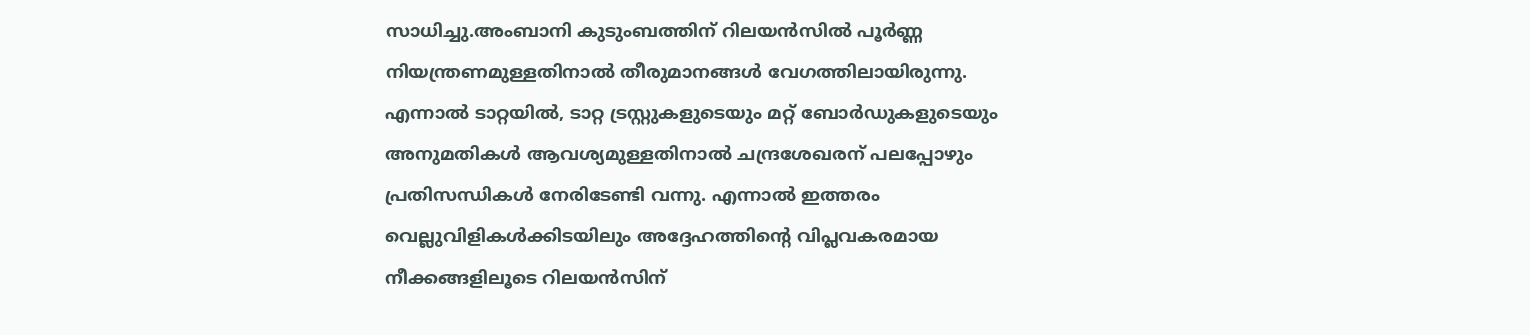സാധിച്ചു.അംബാനി കുടുംബത്തിന് റിലയൻസിൽ പൂർണ്ണ നിയന്ത്രണമുള്ളതിനാൽ തീരുമാനങ്ങൾ വേഗത്തിലായിരുന്നു. എന്നാൽ ടാറ്റയിൽ, ടാറ്റ ട്രസ്റ്റുകളുടെയും മറ്റ് ബോർഡുകളുടെയും അനുമതികൾ ആവശ്യമുള്ളതിനാൽ ചന്ദ്രശേഖരന് പലപ്പോഴും പ്രതിസന്ധികൾ നേരിടേണ്ടി വന്നു. എന്നാൽ ഇത്തരം വെല്ലുവിളികൾക്കിടയിലും അദ്ദേഹത്തിന്റെ വിപ്ലവകരമായ നീക്കങ്ങളിലൂടെ റിലയൻസിന്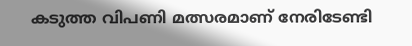കടുത്ത വിപണി മത്സരമാണ് നേരിടേണ്ടി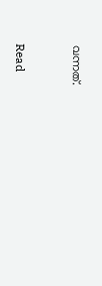വന്നത്.


Read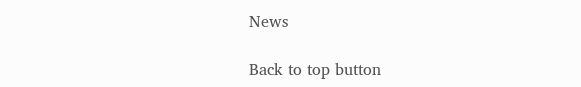News

Back to top button